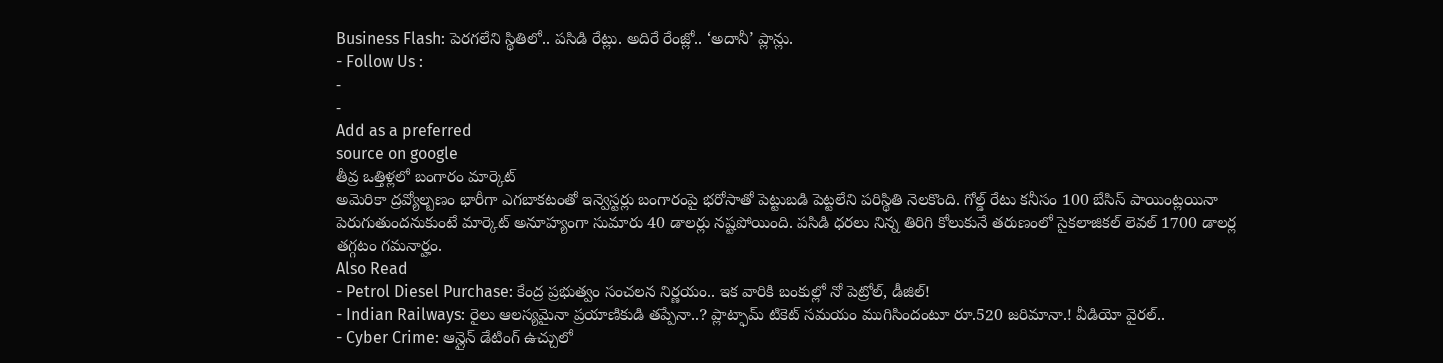Business Flash: పెరగలేని స్థితిలో.. పసిడి రేట్లు. అదిరే రేంజ్లో.. ‘అదానీ’ ప్లాన్లు.
- Follow Us :
-
-
Add as a preferred
source on google
తీవ్ర ఒత్తిళ్లలో బంగారం మార్కెట్
అమెరికా ద్రవ్యోల్బణం భారీగా ఎగబాకటంతో ఇన్వెస్టర్లు బంగారంపై భరోసాతో పెట్టుబడి పెట్టలేని పరిస్థితి నెలకొంది. గోల్డ్ రేటు కనీసం 100 బేసిస్ పాయింట్లయినా పెరుగుతుందనుకుంటే మార్కెట్ అనూహ్యంగా సుమారు 40 డాలర్లు నష్టపోయింది. పసిడి ధరలు నిన్న తిరిగి కోలుకునే తరుణంలో సైకలాజికల్ లెవల్ 1700 డాలర్ల తగ్గటం గమనార్హం.
Also Read
- Petrol Diesel Purchase: కేంద్ర ప్రభుత్వం సంచలన నిర్ణయం.. ఇక వారికి బంకుల్లో నో పెట్రోల్, డీజిల్!
- Indian Railways: రైలు ఆలస్యమైనా ప్రయాణికుడి తప్పేనా..? ప్లాట్ఫామ్ టికెట్ సమయం ముగిసిందంటూ రూ.520 జరిమానా.! వీడియో వైరల్..
- Cyber Crime: ఆన్లైన్ డేటింగ్ ఉచ్చులో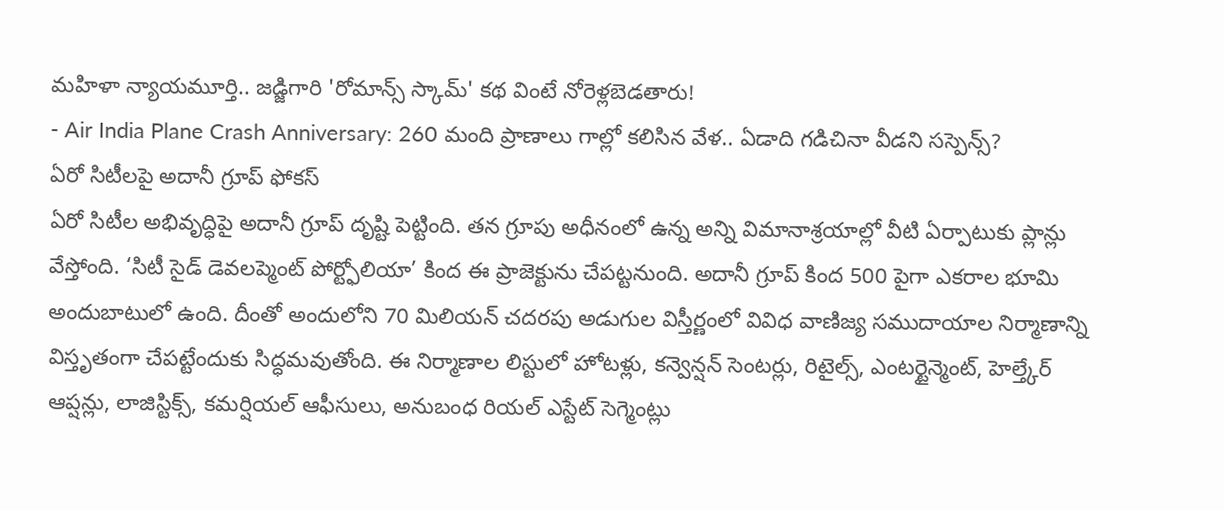మహిళా న్యాయమూర్తి.. జడ్జిగారి 'రోమాన్స్ స్కామ్' కథ వింటే నోరెళ్లబెడతారు!
- Air India Plane Crash Anniversary: 260 మంది ప్రాణాలు గాల్లో కలిసిన వేళ.. ఏడాది గడిచినా వీడని సస్పెన్స్?
ఏరో సిటీలపై అదానీ గ్రూప్ ఫోకస్
ఏరో సిటీల అభివృద్ధిపై అదానీ గ్రూప్ దృష్టి పెట్టింది. తన గ్రూపు అధీనంలో ఉన్న అన్ని విమానాశ్రయాల్లో వీటి ఏర్పాటుకు ప్లాన్లు వేస్తోంది. ‘సిటీ సైడ్ డెవలప్మెంట్ పోర్ట్ఫోలియా’ కింద ఈ ప్రాజెక్టును చేపట్టనుంది. అదానీ గ్రూప్ కింద 500 పైగా ఎకరాల భూమి అందుబాటులో ఉంది. దీంతో అందులోని 70 మిలియన్ చదరపు అడుగుల విస్తీర్ణంలో వివిధ వాణిజ్య సముదాయాల నిర్మాణాన్ని విస్తృతంగా చేపట్టేందుకు సిద్ధమవుతోంది. ఈ నిర్మాణాల లిస్టులో హోటళ్లు, కన్వెన్షన్ సెంటర్లు, రిటైల్స్, ఎంటర్టైన్మెంట్, హెల్త్కేర్ ఆప్షన్లు, లాజిస్టిక్స్, కమర్షియల్ ఆఫీసులు, అనుబంధ రియల్ ఎస్టేట్ సెగ్మెంట్లు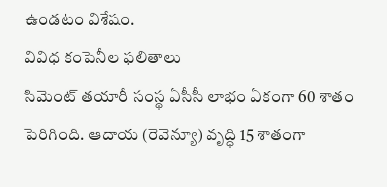ఉండటం విశేషం.
వివిధ కంపెనీల ఫలితాలు
సిమెంట్ తయారీ సంస్థ ఏసీసీ లాభం ఏకంగా 60 శాతం పెరిగింది. ఆదాయ (రెవెన్యూ) వృద్ధి 15 శాతంగా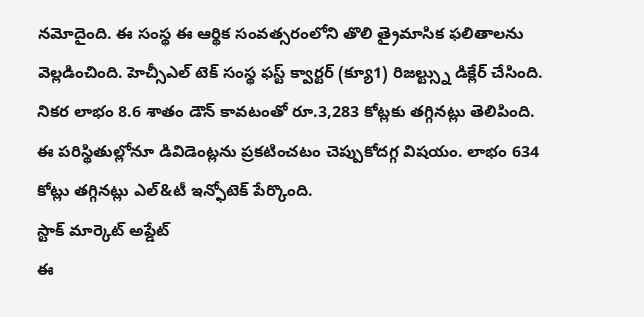నమోదైంది. ఈ సంస్థ ఈ ఆర్థిక సంవత్సరంలోని తొలి త్రైమాసిక ఫలితాలను వెల్లడించింది. హెచ్సీఎల్ టెక్ సంస్థ ఫస్ట్ క్వార్టర్ (క్యూ1) రిజల్ట్స్ను డిక్లేర్ చేసింది. నికర లాభం 8.6 శాతం డౌన్ కావటంతో రూ.3,283 కోట్లకు తగ్గినట్లు తెలిపింది. ఈ పరిస్థితుల్లోనూ డివిడెంట్లను ప్రకటించటం చెప్పుకోదగ్గ విషయం. లాభం 634 కోట్లు తగ్గినట్లు ఎల్&టీ ఇన్ఫోటెక్ పేర్కొంది.
స్టాక్ మార్కెట్ అప్డేట్
ఈ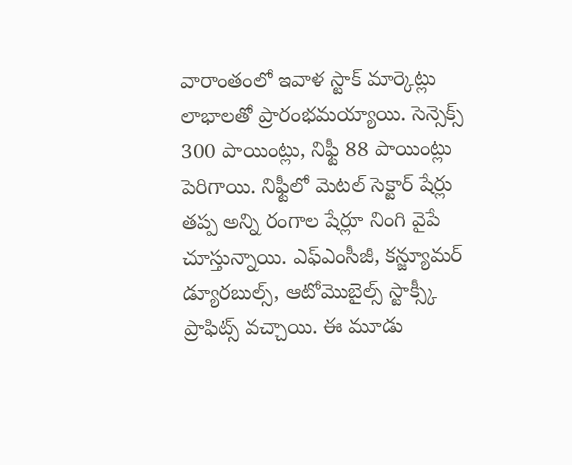వారాంతంలో ఇవాళ స్టాక్ మార్కెట్లు లాభాలతో ప్రారంభమయ్యాయి. సెన్సెక్స్ 300 పాయింట్లు, నిఫ్టీ 88 పాయింట్లు పెరిగాయి. నిఫ్టీలో మెటల్ సెక్టార్ షేర్లు తప్ప అన్ని రంగాల షేర్లూ నింగి వైపే చూస్తున్నాయి. ఎఫ్ఎంసీజీ, కన్జ్యూమర్ డ్యూరబుల్స్, ఆటోమొబైల్స్ స్టాక్స్కీ ప్రాఫిట్స్ వచ్చాయి. ఈ మూడు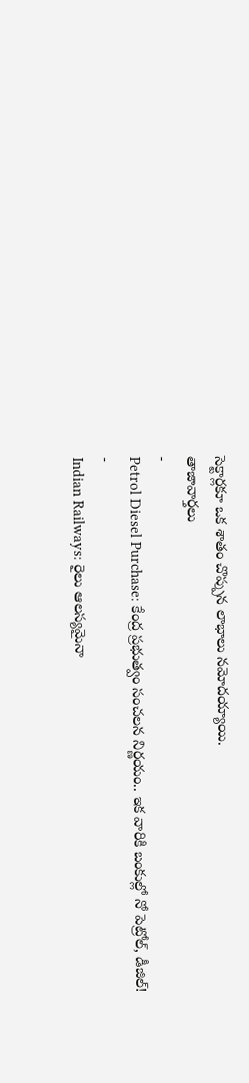సెక్టార్లకూ ఒక శాతం చొప్పున లాభాలు నమోదయ్యాయి.
తాజావార్తలు
-
Petrol Diesel Purchase: కేంద్ర ప్రభుత్వం సంచలన నిర్ణయం.. ఇక వారికి బంకుల్లో నో పెట్రోల్, డీజిల్!
-
Indian Railways: రైలు ఆలస్యమైనా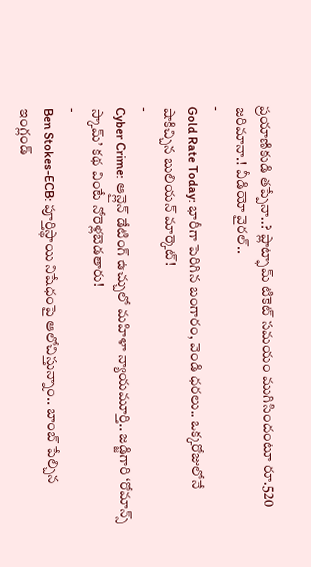ప్రయాణికుడి తప్పేనా..? ప్లాట్ఫామ్ టికెట్ సమయం ముగిసిందంటూ రూ.520 జరిమానా.! వీడియో వైరల్..
-
Gold Rate Today: భారీగా పెరిగిన బంగారం, వెండి ధరలు.. ఒక్కరోజులోనే షాకిచ్చిన బులియన్ మార్కెట్!
-
Cyber Crime: ఆన్లైన్ డేటింగ్ ఉచ్చులో మహిళా న్యాయమూర్తి.. జడ్జిగారి ‘రోమాన్స్ స్కామ్’ కథ వింటే నోరెళ్లబెడతారు!
-
Ben Stokes-ECB: పూర్తిస్థాయి నిషేధంపై ఆలోచిస్తున్నాం.. బాంబ్ పేల్చిన ఇంగ్లండ్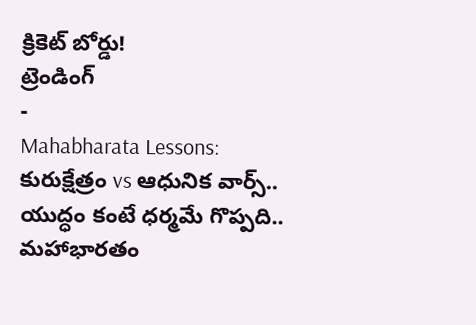క్రికెట్ బోర్డు!
ట్రెండింగ్
-
Mahabharata Lessons: కురుక్షేత్రం vs ఆధునిక వార్స్.. యుద్ధం కంటే ధర్మమే గొప్పది.. మహాభారతం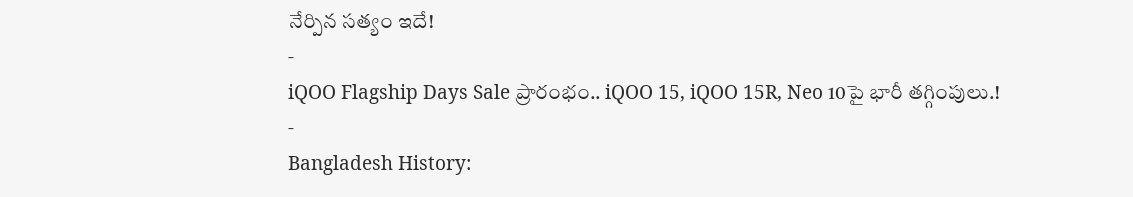నేర్పిన సత్యం ఇదే!
-
iQOO Flagship Days Sale ప్రారంభం.. iQOO 15, iQOO 15R, Neo 10పై భారీ తగ్గింపులు.!
-
Bangladesh History: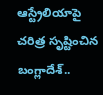ఆస్ట్రేలియాపై చరిత్ర సృష్టించిన బంగ్లాదేశ్..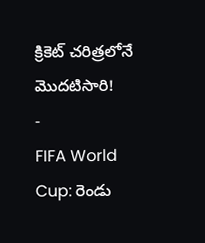క్రికెట్ చరిత్రలోనే మొదటిసారి!
-
FIFA World Cup: రెండు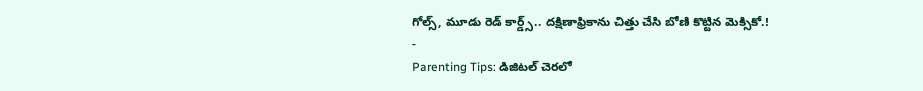గోల్స్, మూడు రెడ్ కార్డ్స్.. దక్షిణాఫ్రికాను చిత్తు చేసి బోణి కొట్టిన మెక్సికో.!
-
Parenting Tips: డిజిటల్ చెరలో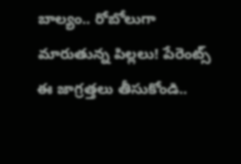బాల్యం.. రోబోలుగా మారుతున్న పిల్లలు! పేరెంట్స్ ఈ జాగ్రత్తలు తీసుకోండి..